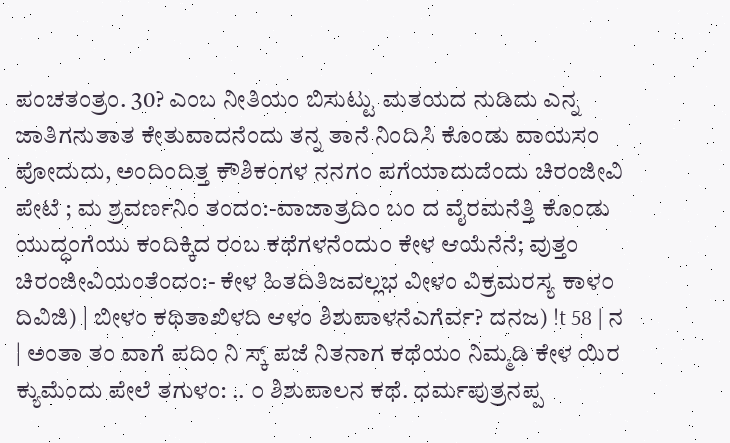ಪಂಚತಂತ್ರಂ. 30? ಎಂಬ ನೀತಿಯಂ ಬಿಸುಟ್ಟು ಮತಯದ ನುಡಿದು ಎನ್ನ ಜಾತಿಗನುತಾತ ಕೇತುವಾದನೆಂದು ತನ್ನ ತಾನೆ ನಿಂದಿಸಿ ಕೊಂಡು ವಾಯಸಂ ಪೋದುದು, ಅಂದಿಂದಿತ್ತ ಕೌಶಿಕಂಗಳ ನನಗಂ ಪಗೆಯಾದುದೆಂದು ಚಿರಂಜೀವಿ ಪೇಟೆ ; ಮ ಶ್ರವರ್ಣನಿಂ ತಂದಂ:-ವಾಜಾತ್ರದಿಂ ಬಂ ದ ವೈರಮನೆತ್ತಿ ಕೊಂಡು ಯುದ್ಧಂಗೆಯು ಕಂದಿಕ್ಕಿದ ರಂಬ ಕಥೆಗಳನೆಂದು೦ ಕೇಳ ಆಯೆನೆನೆ; ವುತ್ತಂ ಚಿರಂಜೀವಿಯಂತೆಂದಂ:- ಕೇಳ ಹಿತದಿತಿಜವಲ್ಲಭ ವೀಳಂ ವಿಕ್ರಮರಸ್ಯ ಕಾಳ೦ ದಿವಿಜಿ) | ಬೀಳಂ ಕಥಿತಾಖಿಳದಿ ಆಳಂ ಶಿಶುಪಾಳನೆಎಗೆರ್ವ? ದನಜ) !t 58 | ನ | ಅಂತಾ ತಂ ವಾಗೆ ಪದಿಂ ನಿ ಸ್ಕ್ ಪಜೆ ನಿತನಾಗ ಕಥೆಯಂ ನಿಮ್ಮಡಿ ಕೇಳ ಯಿರ ಕ್ಯುಮೆಂದು ಪೇಲೆ ತಗುಳಂ: .. ೦ ಶಿಶುಪಾಲನ ಕಥೆ. ಧರ್ಮಪುತ್ರನಪ್ಪ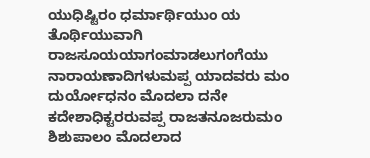ಯುಧಿಷ್ಟಿರಂ ಧರ್ಮಾರ್ಥಿಯುಂ ಯ ತೊರ್ಥಿಯುವಾಗಿ ರಾಜಸೂಯಯಾಗಂಮಾಡಲುಗಂಗೆಯು ನಾರಾಯಣಾದಿಗಳುಮಪ್ಪ ಯಾದವರು ಮಂ ದುರ್ಯೋಧನಂ ಮೊದಲಾ ದನೇ ಕದೇಶಾಧಿಕ್ಟರರುವಪ್ಪ ರಾಜತನೂಜರುಮಂ ಶಿಶುಪಾಲಂ ಮೊದಲಾದ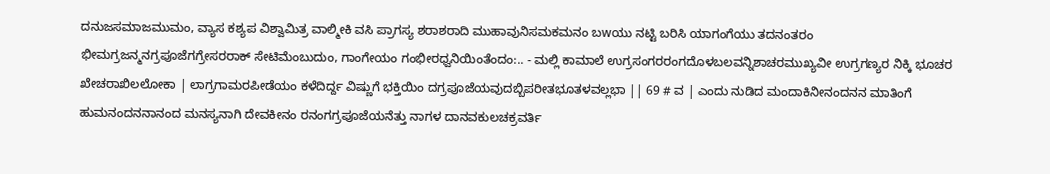ದನುಜಸಮಾಜಮುಮಂ, ವ್ಯಾಸ ಕಶ್ಯಪ ವಿಶ್ವಾಮಿತ್ರ ವಾಲ್ಮೀಕಿ ವಸಿ ಪ್ರಾಗಸ್ಯ ಶರಾಶರಾದಿ ಮುಹಾವುನಿಸಮಕಮನಂ ಬwಯು ನಟ್ಟಿ ಬರಿಸಿ ಯಾಗಂಗೆಯು ತದನಂತರಂ ಭೀಮಗ್ರಜನ್ಮನಗ್ರಪೂಜೆಗಗ್ರೇಸರರಾಕ್ ಸೇಟಿಮೆಂಬುದುಂ, ಗಾಂಗೇಯಂ ಗಂಭೀರಧ್ವನಿಯಿಂತೆಂದಂ:.. - ಮಲ್ಲಿ ಕಾಮಾಲೆ ಉಗ್ರಸಂಗರರಂಗದೊಳಬಲವನ್ನಿಶಾಚರಮುಖ್ಯವೀ ಉಗ್ರಗಣ್ಯರ ನಿಕ್ಕಿ ಭೂಚರ ಖೇಚರಾಖಿಲಲೋಕಾ | ಲಾಗ್ರಗಾಮರಪೀಡೆಯಂ ಕಳೆದಿರ್ದ್ದ ವಿಷ್ಣುಗೆ ಭಕ್ತಿಯಿಂ ದಗ್ರಪೂಜೆಯವುದಬ್ಬಿಪರೀತಭೂತಳವಲ್ಲಭಾ || 69 # ವ | ಎಂದು ನುಡಿದ ಮಂದಾಕಿನೀನಂದನನ ಮಾತಿಂಗೆ ಹುಮನಂದನನಾನಂದ ಮನಸ್ಯನಾಗಿ ದೇವಕೀನಂ ರನಂಗಗ್ರಪೂಜೆಯನೆತ್ತು ನಾಗಳ ದಾನವಕುಲಚಕ್ರವರ್ತಿ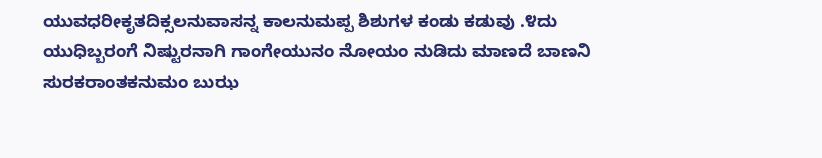ಯುವಧರೀಕೃತದಿಕ್ಸಲನುವಾಸನ್ನ ಕಾಲನುಮಪ್ಪ ಶಿಶುಗಳ ಕಂಡು ಕಡುವು .೪ದು ಯುಧಿಬ್ಬರಂಗೆ ನಿಷ್ಟುರನಾಗಿ ಗಾಂಗೇಯುನಂ ನೋಯಂ ನುಡಿದು ಮಾಣದೆ ಬಾಣನಿ ಸುರಕರಾಂತಕನುಮಂ ಬುಝ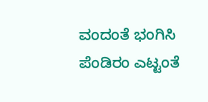ವಂದಂತೆ ಭಂಗಿಸಿ ಪೆಂಡಿರಂ ಎಟ್ಟಂತೆ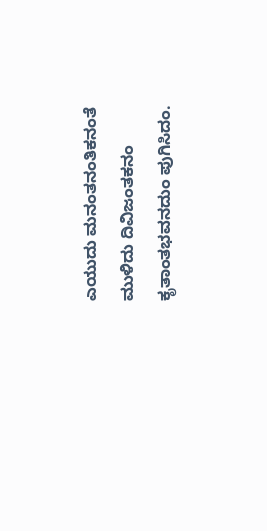ಎಯುದು ಮನಂತನಂತಿಕನಂತೆ ಮುಳಿದು ದಿವಿಜಂತಕನಂ ಕೃತಾಂತಭವನದುಂ ಪುಗಿಸಿದಂ.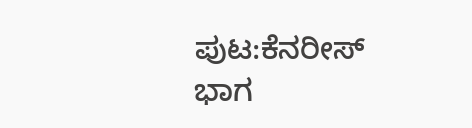ಪುಟ:ಕೆನರೀಸ್ ಭಾಗ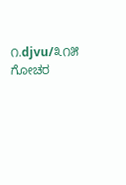೧.djvu/೩೧೫
ಗೋಚರ